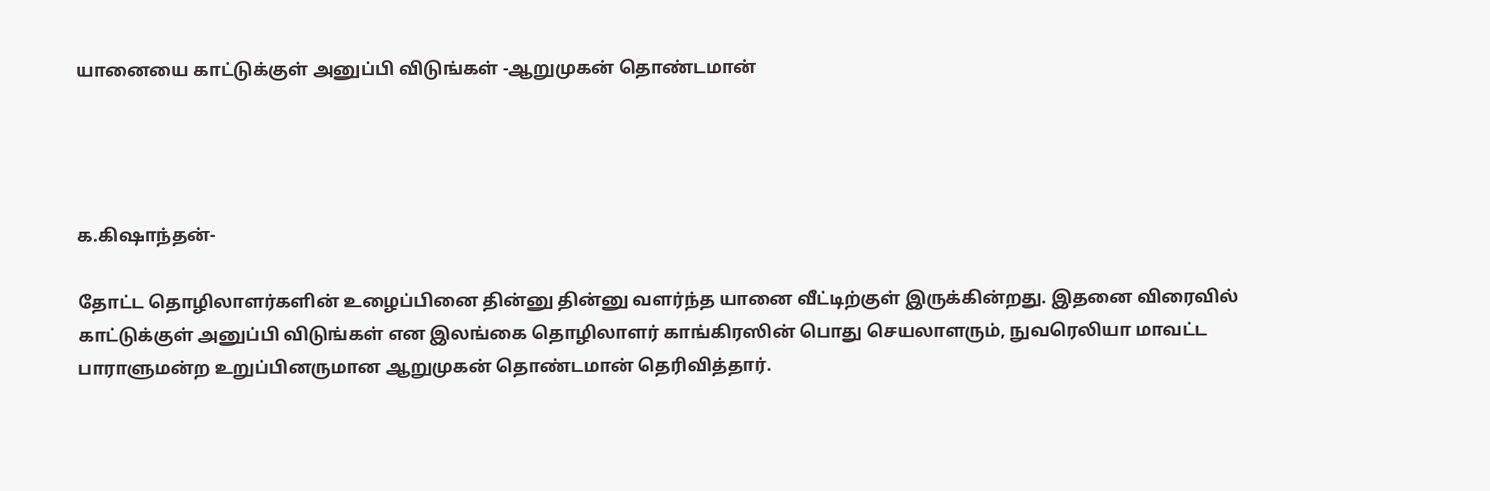யானையை காட்டுக்குள் அனுப்பி விடுங்கள் -ஆறுமுகன் தொண்டமான்




க.கிஷாந்தன்-

தோட்ட தொழிலாளர்களின் உழைப்பினை தின்னு தின்னு வளர்ந்த யானை வீட்டிற்குள் இருக்கின்றது. இதனை விரைவில் காட்டுக்குள் அனுப்பி விடுங்கள் என இலங்கை தொழிலாளர் காங்கிரஸின் பொது செயலாளரும், நுவரெலியா மாவட்ட பாராளுமன்ற உறுப்பினருமான ஆறுமுகன் தொண்டமான் தெரிவித்தார்.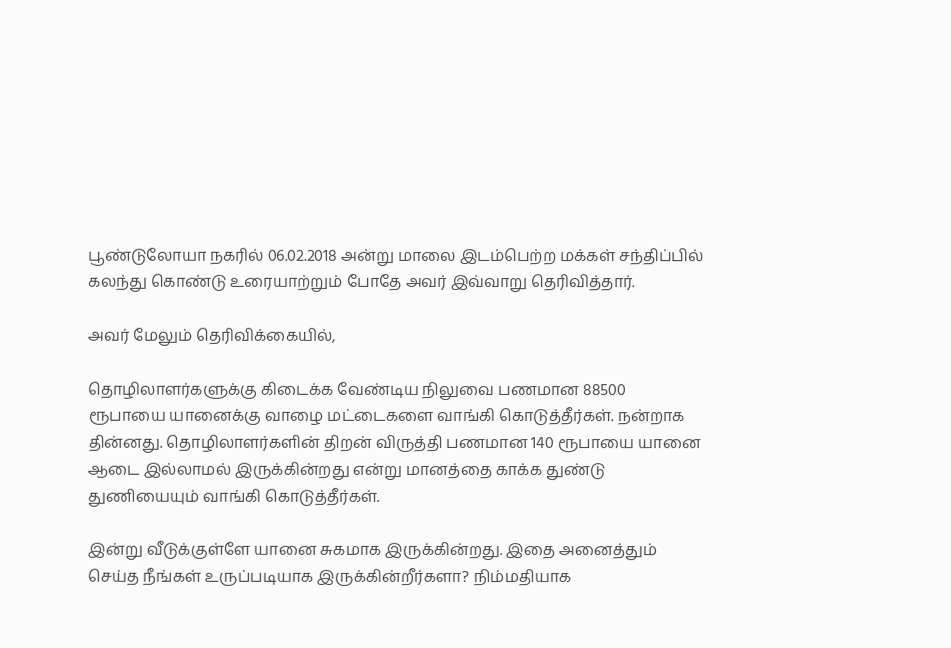பூண்டுலோயா நகரில் 06.02.2018 அன்று மாலை இடம்பெற்ற மக்கள் சந்திப்பில் கலந்து கொண்டு உரையாற்றும் போதே அவர் இவ்வாறு தெரிவித்தார்.

அவர் மேலும் தெரிவிக்கையில்,

தொழிலாளர்களுக்கு கிடைக்க வேண்டிய நிலுவை பணமான 88500 ரூபாயை யானைக்கு வாழை மட்டைகளை வாங்கி கொடுத்தீர்கள். நன்றாக தின்னது. தொழிலாளர்களின் திறன் விருத்தி பணமான 140 ரூபாயை யானை ஆடை இல்லாமல் இருக்கின்றது என்று மானத்தை காக்க துண்டு துணியையும் வாங்கி கொடுத்தீர்கள்.

இன்று வீடுக்குள்ளே யானை சுகமாக இருக்கின்றது. இதை அனைத்தும் செய்த நீங்கள் உருப்படியாக இருக்கின்றீர்களா? நிம்மதியாக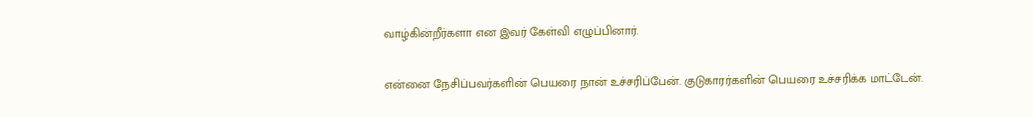வாழ்கின்றீர்களா என இவர் கேள்வி எழுப்பினார்.

என்னை நேசிப்பவர்களின் பெயரை நான் உச்சரிப்பேன். குடுகாரர்களின் பெயரை உச்சரிக்க மாட்டேன்.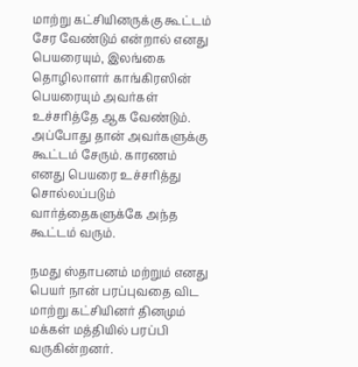மாற்று கட்சியினருக்கு கூட்டம் சேர வேண்டும் என்றால் எனது பெயரையும், இலங்கை தொழிலாளர் காங்கிரஸின் பெயரையும் அவர்கள் உச்சரித்தே ஆக வேண்டும். அப்போது தான் அவர்களுக்கு கூட்டம் சேரும். காரணம் எனது பெயரை உச்சரித்து சொல்லப்படும் வார்த்தைகளுக்கே அந்த கூட்டம் வரும்.

நமது ஸ்தாபனம் மற்றும் எனது பெயர் நான் பரப்புவதை விட மாற்று கட்சியினர் தினமும் மக்கள் மத்தியில் பரப்பி வருகின்றனர்.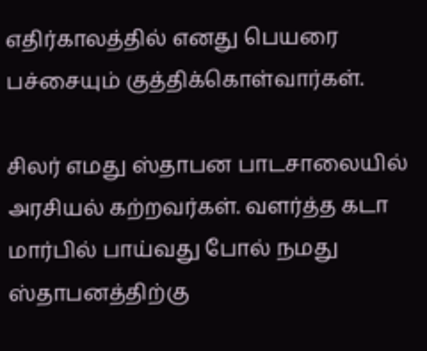எதிர்காலத்தில் எனது பெயரை பச்சையும் குத்திக்கொள்வார்கள்.

சிலர் எமது ஸ்தாபன பாடசாலையில் அரசியல் கற்றவர்கள். வளர்த்த கடா மார்பில் பாய்வது போல் நமது ஸ்தாபனத்திற்கு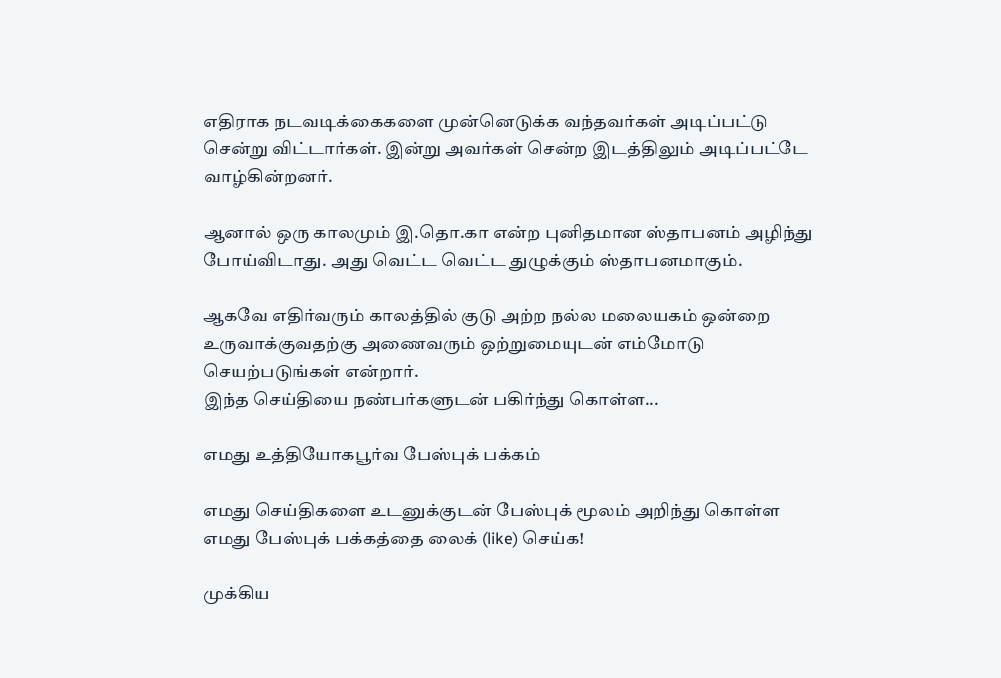எதிராக நடவடிக்கைகளை முன்னெடுக்க வந்தவர்கள் அடிப்பட்டு சென்று விட்டார்கள். இன்று அவர்கள் சென்ற இடத்திலும் அடிப்பட்டே வாழ்கின்றனர்.

ஆனால் ஒரு காலமும் இ.தொ.கா என்ற புனிதமான ஸ்தாபனம் அழிந்து போய்விடாது. அது வெட்ட வெட்ட துழுக்கும் ஸ்தாபனமாகும்.

ஆகவே எதிர்வரும் காலத்தில் குடு அற்ற நல்ல மலையகம் ஒன்றை உருவாக்குவதற்கு அணைவரும் ஒற்றுமையுடன் எம்மோடு செயற்படுங்கள் என்றார்.
இந்த செய்தியை நண்பர்களுடன் பகிர்ந்து கொள்ள...

எமது உத்தியோகபூர்வ பேஸ்புக் பக்கம்

எமது செய்திகளை உடனுக்குடன் பேஸ்புக் மூலம் அறிந்து கொள்ள எமது பேஸ்புக் பக்கத்தை லைக் (like) செய்க!

முக்கிய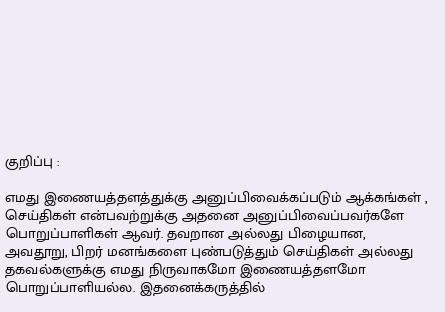குறிப்பு :

எமது இணையத்தளத்துக்கு அனுப்பிவைக்கப்படும் ஆக்கங்கள் , செய்திகள் என்பவற்றுக்கு அதனை அனுப்பிவைப்பவர்களே பொறுப்பாளிகள் ஆவர். தவறான அல்லது பிழையான, அவதூறு, பிறர் மனங்களை புண்படுத்தும் செய்திகள் அல்லது தகவல்களுக்கு எமது நிருவாகமோ இணையத்தளமோ பொறுப்பாளியல்ல. இதனைக்கருத்தில்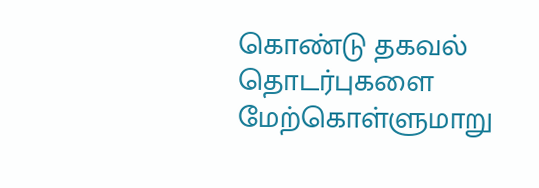கொண்டு தகவல் தொடர்புகளை மேற்கொள்ளுமாறு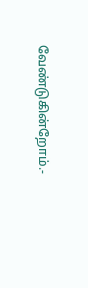வேண்டுகின்றோம்.-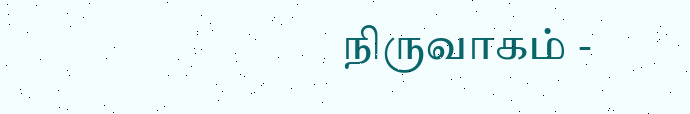நிருவாகம் -